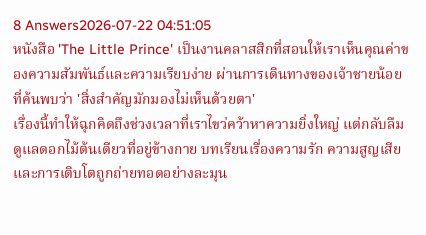8 Answers2026-07-22 04:51:05
หนังสือ 'The Little Prince' เป็นงานคลาสสิกที่สอนให้เราเห็นคุณค่าของความสัมพันธ์และความเรียบง่าย ผ่านการเดินทางของเจ้าชายน้อยที่ค้นพบว่า 'สิ่งสำคัญมักมองไม่เห็นด้วยตา'
เรื่องนี้ทำให้ฉุกคิดถึงช่วงเวลาที่เราไขว่คว้าหาความยิ่งใหญ่ แต่กลับลืมดูแลดอกไม้ต้นเดียวที่อยู่ข้างกาย บทเรียนเรื่องความรัก ความสูญเสีย และการเติบโตถูกถ่ายทอดอย่างละมุน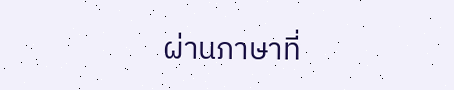ผ่านภาษาที่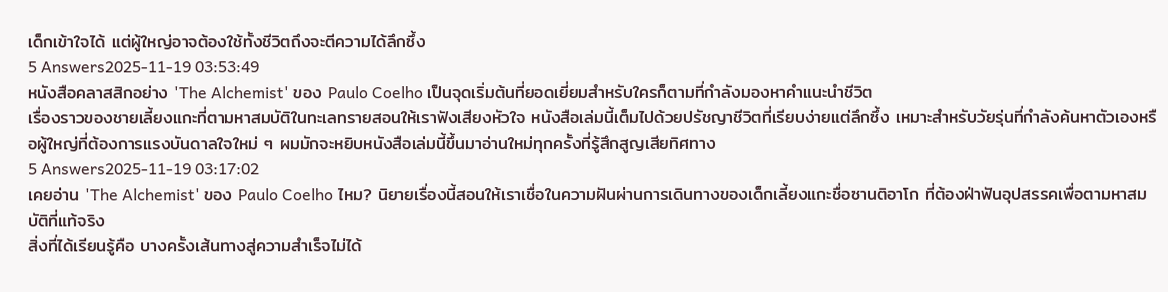เด็กเข้าใจได้ แต่ผู้ใหญ่อาจต้องใช้ทั้งชีวิตถึงจะตีความได้ลึกซึ้ง
5 Answers2025-11-19 03:53:49
หนังสือคลาสสิกอย่าง 'The Alchemist' ของ Paulo Coelho เป็นจุดเริ่มต้นที่ยอดเยี่ยมสำหรับใครก็ตามที่กำลังมองหาคำแนะนำชีวิต
เรื่องราวของชายเลี้ยงแกะที่ตามหาสมบัติในทะเลทรายสอนให้เราฟังเสียงหัวใจ หนังสือเล่มนี้เต็มไปด้วยปรัชญาชีวิตที่เรียบง่ายแต่ลึกซึ้ง เหมาะสำหรับวัยรุ่นที่กำลังค้นหาตัวเองหรือผู้ใหญ่ที่ต้องการแรงบันดาลใจใหม่ ๆ ผมมักจะหยิบหนังสือเล่มนี้ขึ้นมาอ่านใหม่ทุกครั้งที่รู้สึกสูญเสียทิศทาง
5 Answers2025-11-19 03:17:02
เคยอ่าน 'The Alchemist' ของ Paulo Coelho ไหม? นิยายเรื่องนี้สอนให้เราเชื่อในความฝันผ่านการเดินทางของเด็กเลี้ยงแกะชื่อซานติอาโก ที่ต้องฝ่าฟันอุปสรรคเพื่อตามหาสมบัติที่แท้จริง
สิ่งที่ได้เรียนรู้คือ บางครั้งเส้นทางสู่ความสำเร็จไม่ได้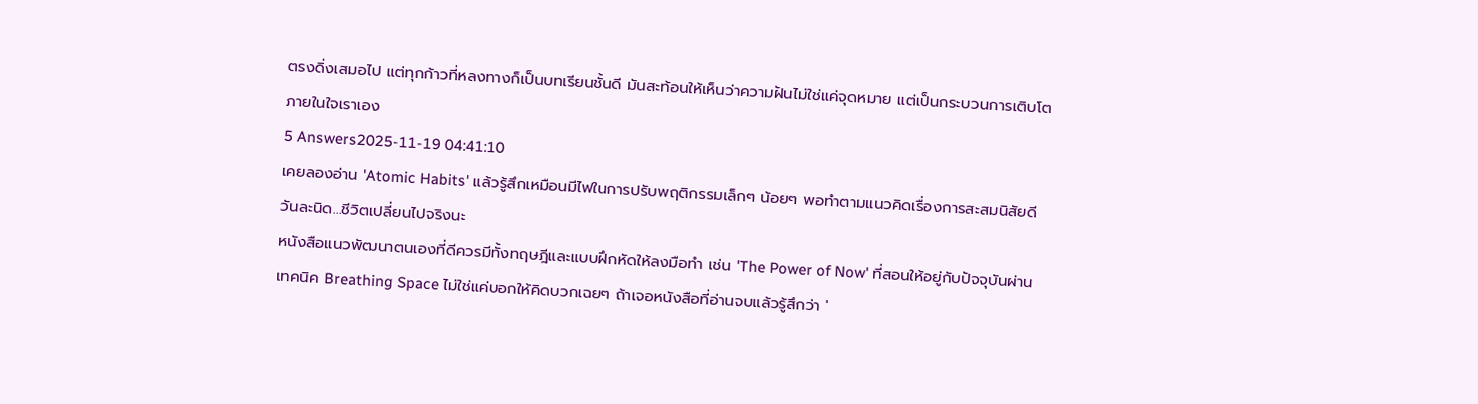ตรงดิ่งเสมอไป แต่ทุกก้าวที่หลงทางก็เป็นบทเรียนชั้นดี มันสะท้อนให้เห็นว่าความฝันไม่ใช่แค่จุดหมาย แต่เป็นกระบวนการเติบโตภายในใจเราเอง
5 Answers2025-11-19 04:41:10
เคยลองอ่าน 'Atomic Habits' แล้วรู้สึกเหมือนมีไฟในการปรับพฤติกรรมเล็กๆ น้อยๆ พอทำตามแนวคิดเรื่องการสะสมนิสัยดีวันละนิด...ชีวิตเปลี่ยนไปจริงนะ
หนังสือแนวพัฒนาตนเองที่ดีควรมีทั้งทฤษฎีและแบบฝึกหัดให้ลงมือทำ เช่น 'The Power of Now' ที่สอนให้อยู่กับปัจจุบันผ่านเทคนิค Breathing Space ไม่ใช่แค่บอกให้คิดบวกเฉยๆ ถ้าเจอหนังสือที่อ่านจบแล้วรู้สึกว่า '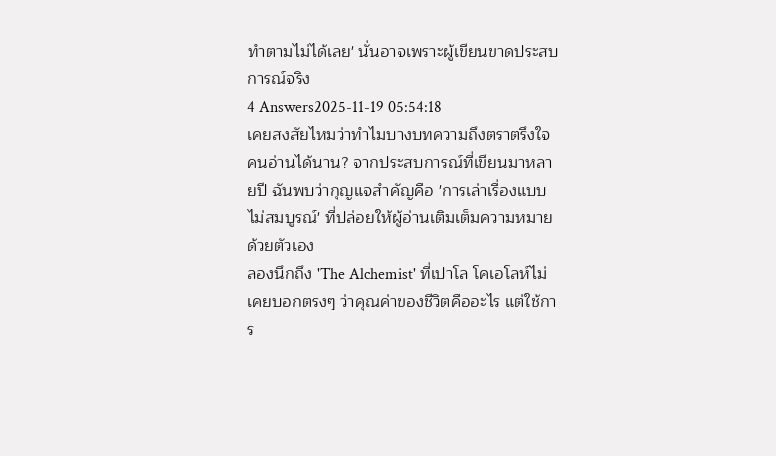ทำตามไม่ได้เลย' นั่นอาจเพราะผู้เขียนขาดประสบการณ์จริง
4 Answers2025-11-19 05:54:18
เคยสงสัยไหมว่าทำไมบางบทความถึงตราตรึงใจคนอ่านได้นาน? จากประสบการณ์ที่เขียนมาหลายปี ฉันพบว่ากุญแจสำคัญคือ 'การเล่าเรื่องแบบไม่สมบูรณ์' ที่ปล่อยให้ผู้อ่านเติมเต็มความหมายด้วยตัวเอง
ลองนึกถึง 'The Alchemist' ที่เปาโล โคเอโลห์ไม่เคยบอกตรงๆ ว่าคุณค่าของชีวิตคืออะไร แต่ใช้การ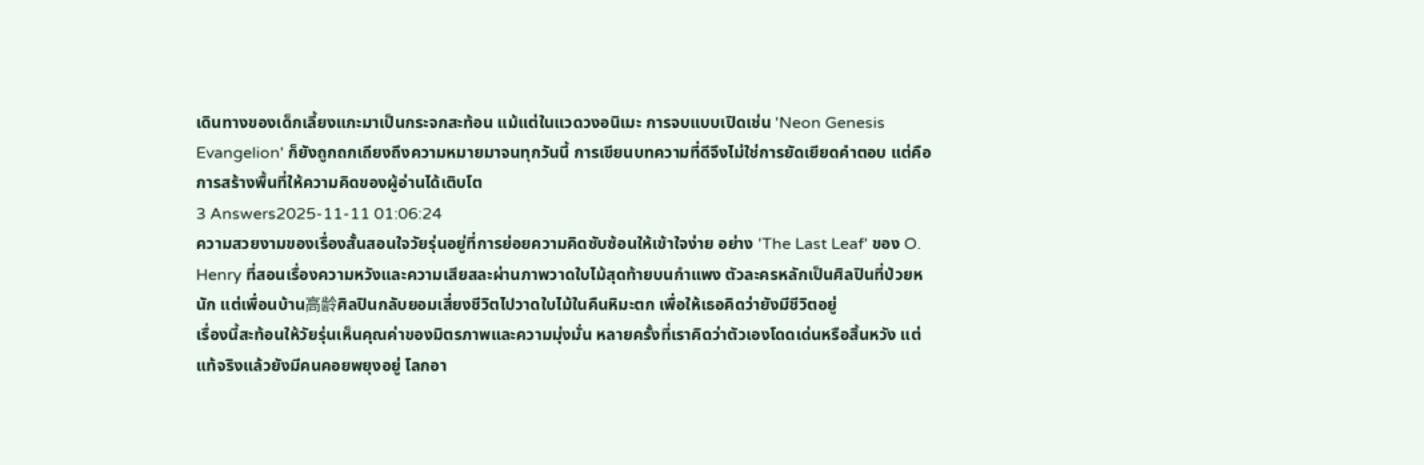เดินทางของเด็กเลี้ยงแกะมาเป็นกระจกสะท้อน แม้แต่ในแวดวงอนิเมะ การจบแบบเปิดเช่น 'Neon Genesis Evangelion' ก็ยังถูกถกเถียงถึงความหมายมาจนทุกวันนี้ การเขียนบทความที่ดีจึงไม่ใช่การยัดเยียดคำตอบ แต่คือการสร้างพื้นที่ให้ความคิดของผู้อ่านได้เติบโต
3 Answers2025-11-11 01:06:24
ความสวยงามของเรื่องสั้นสอนใจวัยรุ่นอยู่ที่การย่อยความคิดซับซ้อนให้เข้าใจง่าย อย่าง 'The Last Leaf' ของ O. Henry ที่สอนเรื่องความหวังและความเสียสละผ่านภาพวาดใบไม้สุดท้ายบนกำแพง ตัวละครหลักเป็นศิลปินที่ป่วยหนัก แต่เพื่อนบ้าน高龄ศิลปินกลับยอมเสี่ยงชีวิตไปวาดใบไม้ในคืนหิมะตก เพื่อให้เธอคิดว่ายังมีชีวิตอยู่
เรื่องนี้สะท้อนให้วัยรุ่นเห็นคุณค่าของมิตรภาพและความมุ่งมั่น หลายครั้งที่เราคิดว่าตัวเองโดดเด่นหรือสิ้นหวัง แต่แท้จริงแล้วยังมีคนคอยพยุงอยู่ โลกอา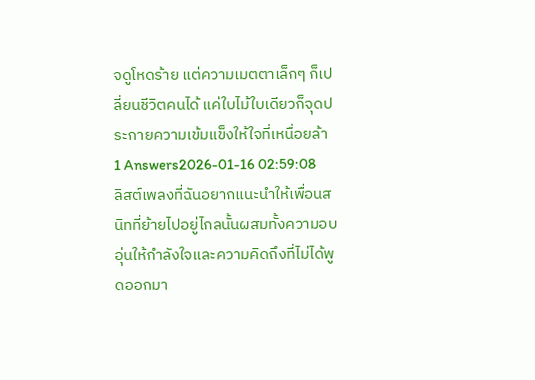จดูโหดร้าย แต่ความเมตตาเล็กๆ ก็เปลี่ยนชีวิตคนได้ แค่ใบไม้ใบเดียวก็จุดประกายความเข้มแข็งให้ใจที่เหนื่อยล้า
1 Answers2026-01-16 02:59:08
ลิสต์เพลงที่ฉันอยากแนะนำให้เพื่อนสนิทที่ย้ายไปอยู่ไกลนั้นผสมทั้งความอบอุ่นให้กำลังใจและความคิดถึงที่ไม่ได้พูดออกมา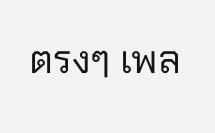ตรงๆ เพล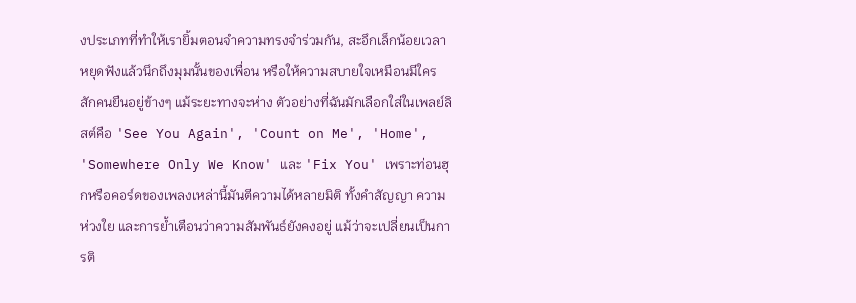งประเภทที่ทำให้เรายิ้มตอนจำความทรงจำร่วมกัน, สะอึกเล็กน้อยเวลาหยุดฟังแล้วนึกถึงมุมนั้นของเพื่อน หรือให้ความสบายใจเหมือนมีใครสักคนยืนอยู่ข้างๆ แม้ระยะทางจะห่าง ตัวอย่างที่ฉันมักเลือกใส่ในเพลย์ลิสต์คือ 'See You Again', 'Count on Me', 'Home', 'Somewhere Only We Know' และ 'Fix You' เพราะท่อนฮุกหรือคอร์ดของเพลงเหล่านี้มันตีความได้หลายมิติ ทั้งคำสัญญา ความห่วงใย และการย้ำเตือนว่าความสัมพันธ์ยังคงอยู่ แม้ว่าจะเปลี่ยนเป็นการติ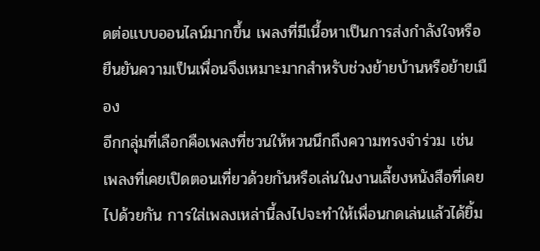ดต่อแบบออนไลน์มากขึ้น เพลงที่มีเนื้อหาเป็นการส่งกำลังใจหรือยืนยันความเป็นเพื่อนจึงเหมาะมากสำหรับช่วงย้ายบ้านหรือย้ายเมือง
อีกกลุ่มที่เลือกคือเพลงที่ชวนให้หวนนึกถึงความทรงจำร่วม เช่น เพลงที่เคยเปิดตอนเที่ยวด้วยกันหรือเล่นในงานเลี้ยงหนังสือที่เคยไปด้วยกัน การใส่เพลงเหล่านี้ลงไปจะทำให้เพื่อนกดเล่นแล้วได้ยิ้ม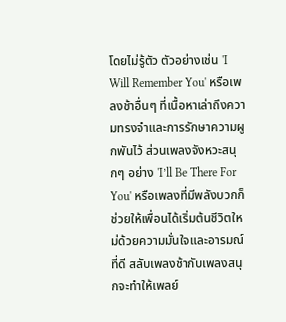โดยไม่รู้ตัว ตัวอย่างเช่น 'I Will Remember You' หรือเพลงช้าอื่นๆ ที่เนื้อหาเล่าถึงความทรงจำและการรักษาความผูกพันไว้ ส่วนเพลงจังหวะสนุกๆ อย่าง 'I’ll Be There For You' หรือเพลงที่มีพลังบวกก็ช่วยให้เพื่อนได้เริ่มต้นชีวิตใหม่ด้วยความมั่นใจและอารมณ์ที่ดี สลับเพลงช้ากับเพลงสนุกจะทำให้เพลย์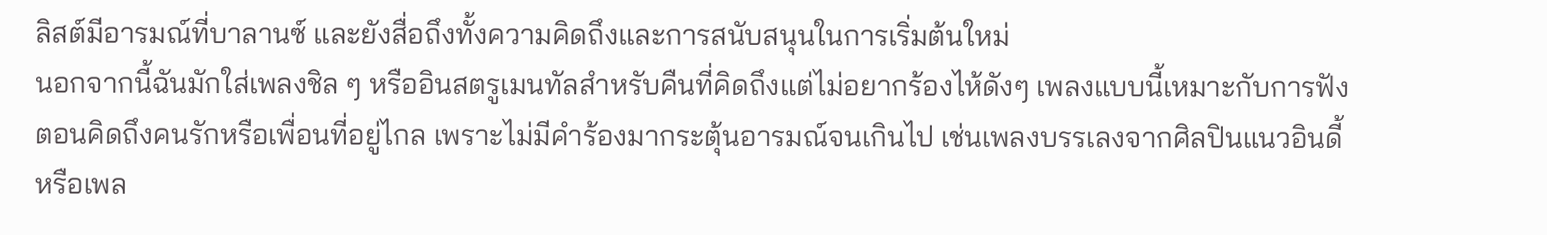ลิสต์มีอารมณ์ที่บาลานซ์ และยังสื่อถึงทั้งความคิดถึงและการสนับสนุนในการเริ่มต้นใหม่
นอกจากนี้ฉันมักใส่เพลงชิล ๆ หรืออินสตรูเมนทัลสำหรับคืนที่คิดถึงแต่ไม่อยากร้องไห้ดังๆ เพลงแบบนี้เหมาะกับการฟังตอนคิดถึงคนรักหรือเพื่อนที่อยู่ไกล เพราะไม่มีคำร้องมากระตุ้นอารมณ์จนเกินไป เช่นเพลงบรรเลงจากศิลปินแนวอินดี้หรือเพล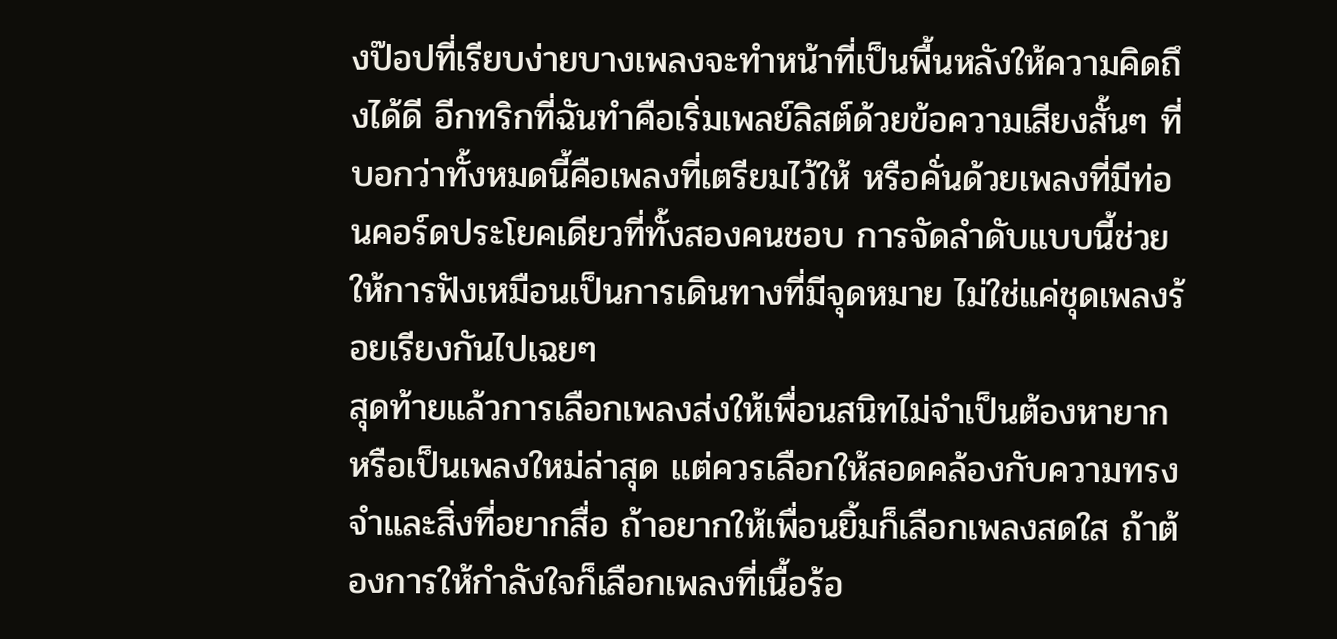งป๊อปที่เรียบง่ายบางเพลงจะทำหน้าที่เป็นพื้นหลังให้ความคิดถึงได้ดี อีกทริกที่ฉันทำคือเริ่มเพลย์ลิสต์ด้วยข้อความเสียงสั้นๆ ที่บอกว่าทั้งหมดนี้คือเพลงที่เตรียมไว้ให้ หรือคั่นด้วยเพลงที่มีท่อนคอร์ดประโยคเดียวที่ทั้งสองคนชอบ การจัดลำดับแบบนี้ช่วยให้การฟังเหมือนเป็นการเดินทางที่มีจุดหมาย ไม่ใช่แค่ชุดเพลงร้อยเรียงกันไปเฉยๆ
สุดท้ายแล้วการเลือกเพลงส่งให้เพื่อนสนิทไม่จำเป็นต้องหายากหรือเป็นเพลงใหม่ล่าสุด แต่ควรเลือกให้สอดคล้องกับความทรงจำและสิ่งที่อยากสื่อ ถ้าอยากให้เพื่อนยิ้มก็เลือกเพลงสดใส ถ้าต้องการให้กำลังใจก็เลือกเพลงที่เนื้อร้อ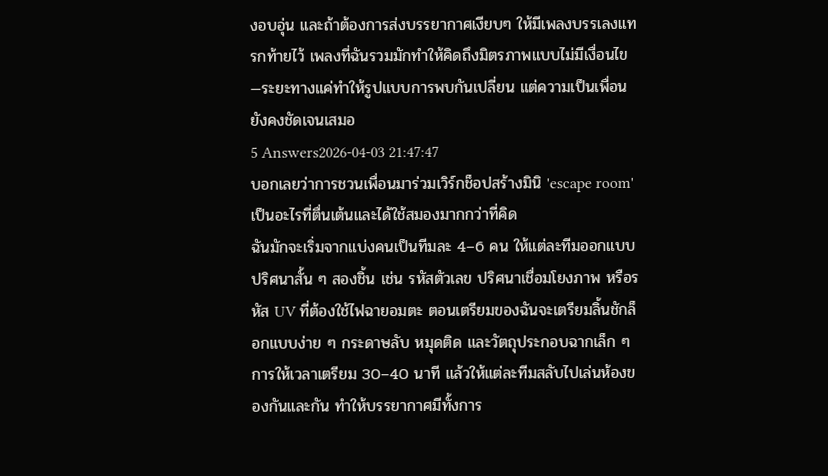งอบอุ่น และถ้าต้องการส่งบรรยากาศเงียบๆ ให้มีเพลงบรรเลงแทรกท้ายไว้ เพลงที่ฉันรวมมักทำให้คิดถึงมิตรภาพแบบไม่มีเงื่อนไข—ระยะทางแค่ทำให้รูปแบบการพบกันเปลี่ยน แต่ความเป็นเพื่อนยังคงชัดเจนเสมอ
5 Answers2026-04-03 21:47:47
บอกเลยว่าการชวนเพื่อนมาร่วมเวิร์กช็อปสร้างมินิ 'escape room' เป็นอะไรที่ตื่นเต้นและได้ใช้สมองมากกว่าที่คิด
ฉันมักจะเริ่มจากแบ่งคนเป็นทีมละ 4–6 คน ให้แต่ละทีมออกแบบปริศนาสั้น ๆ สองชิ้น เช่น รหัสตัวเลข ปริศนาเชื่อมโยงภาพ หรือรหัส UV ที่ต้องใช้ไฟฉายอมตะ ตอนเตรียมของฉันจะเตรียมลิ้นชักล็อกแบบง่าย ๆ กระดาษลับ หมุดติด และวัตถุประกอบฉากเล็ก ๆ การให้เวลาเตรียม 30–40 นาที แล้วให้แต่ละทีมสลับไปเล่นห้องของกันและกัน ทำให้บรรยากาศมีทั้งการ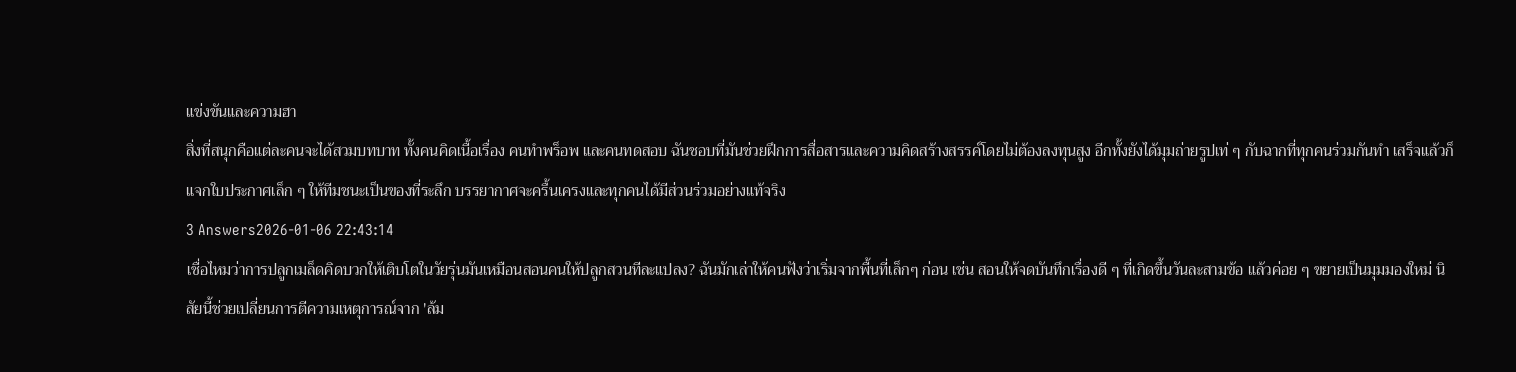แข่งขันและความฮา
สิ่งที่สนุกคือแต่ละคนจะได้สวมบทบาท ทั้งคนคิดเนื้อเรื่อง คนทำพร็อพ และคนทดสอบ ฉันชอบที่มันช่วยฝึกการสื่อสารและความคิดสร้างสรรค์โดยไม่ต้องลงทุนสูง อีกทั้งยังได้มุมถ่ายรูปเท่ ๆ กับฉากที่ทุกคนร่วมกันทำ เสร็จแล้วก็แจกใบประกาศเล็ก ๆ ให้ทีมชนะเป็นของที่ระลึก บรรยากาศจะครื้นเครงและทุกคนได้มีส่วนร่วมอย่างแท้จริง
3 Answers2026-01-06 22:43:14
เชื่อไหมว่าการปลูกเมล็ดคิดบวกให้เติบโตในวัยรุ่นมันเหมือนสอนคนให้ปลูกสวนทีละแปลง? ฉันมักเล่าให้คนฟังว่าเริ่มจากพื้นที่เล็กๆ ก่อน เช่น สอนให้จดบันทึกเรื่องดี ๆ ที่เกิดขึ้นวันละสามข้อ แล้วค่อย ๆ ขยายเป็นมุมมองใหม่ นิสัยนี้ช่วยเปลี่ยนการตีความเหตุการณ์จาก 'ล้ม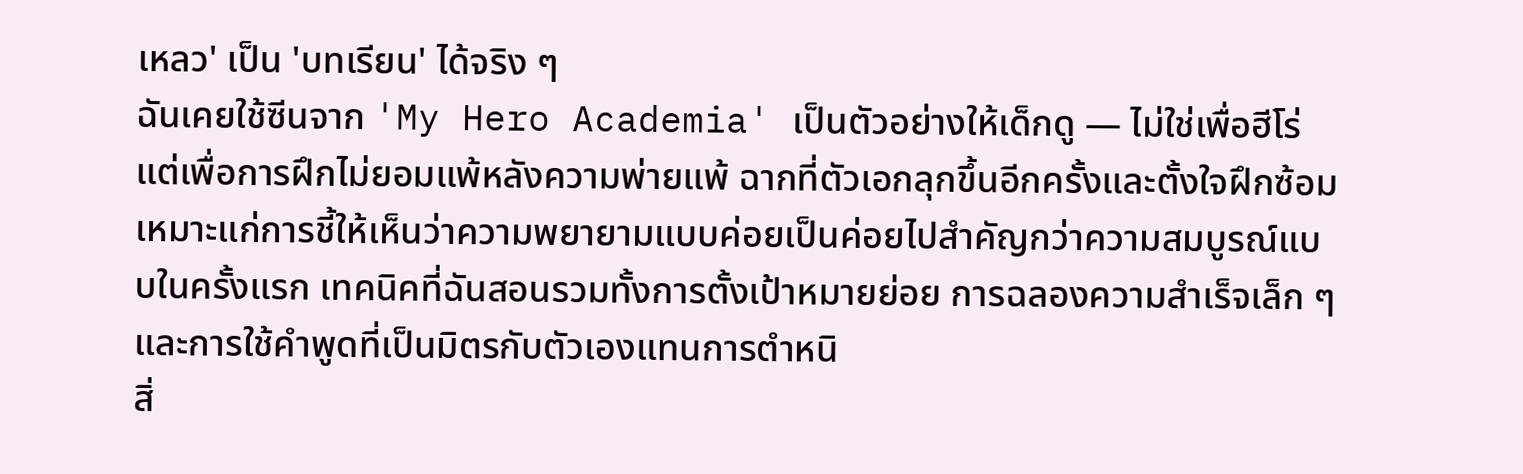เหลว' เป็น 'บทเรียน' ได้จริง ๆ
ฉันเคยใช้ซีนจาก 'My Hero Academia' เป็นตัวอย่างให้เด็กดู — ไม่ใช่เพื่อฮีโร่ แต่เพื่อการฝึกไม่ยอมแพ้หลังความพ่ายแพ้ ฉากที่ตัวเอกลุกขึ้นอีกครั้งและตั้งใจฝึกซ้อม เหมาะแก่การชี้ให้เห็นว่าความพยายามแบบค่อยเป็นค่อยไปสำคัญกว่าความสมบูรณ์แบบในครั้งแรก เทคนิคที่ฉันสอนรวมทั้งการตั้งเป้าหมายย่อย การฉลองความสำเร็จเล็ก ๆ และการใช้คำพูดที่เป็นมิตรกับตัวเองแทนการตำหนิ
สิ่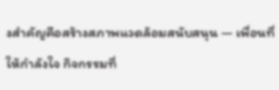งสำคัญคือสร้างสภาพแวดล้อมสนับสนุน — เพื่อนที่ให้กำลังใจ กิจกรรมที่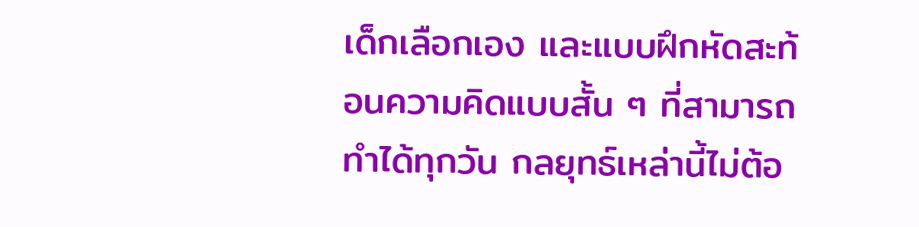เด็กเลือกเอง และแบบฝึกหัดสะท้อนความคิดแบบสั้น ๆ ที่สามารถทำได้ทุกวัน กลยุทธ์เหล่านี้ไม่ต้อ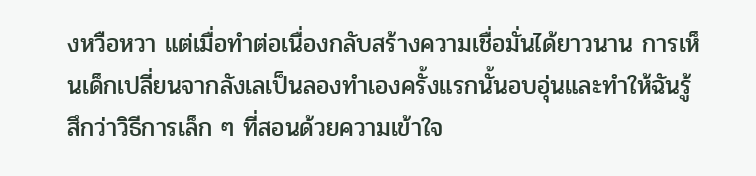งหวือหวา แต่เมื่อทำต่อเนื่องกลับสร้างความเชื่อมั่นได้ยาวนาน การเห็นเด็กเปลี่ยนจากลังเลเป็นลองทำเองครั้งแรกนั้นอบอุ่นและทำให้ฉันรู้สึกว่าวิธีการเล็ก ๆ ที่สอนด้วยความเข้าใจ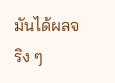มันได้ผลจริง ๆ